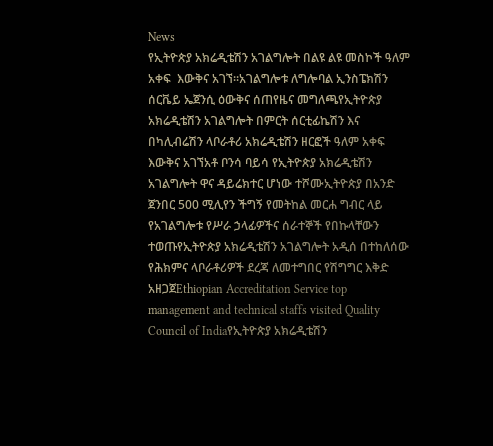News
የኢትዮጵያ አክሬዲቴሽን አገልግሎት በልዩ ልዩ መስኮች ዓለም አቀፍ  እውቅና አገኘ፡፡አገልግሎቱ ለግሎባል ኢንስፔክሽን ሰርቬይ ኤጀንሲ ዕውቅና ሰጠየዜና መግለጫየኢትዮጵያ አክሬዲቴሽን አገልግሎት በምርት ሰርቲፊኬሽን እና በካሊብሬሽን ላቦራቶሪ አክሬዲቴሽን ዘርፎች ዓለም አቀፍ እውቅና አገኘአቶ ቦንሳ ባይሳ የኢትዮጵያ አክሬዲቴሽን አገልግሎት ዋና ዳይሬክተር ሆነው ተሾሙኢትዮጵያ በአንድ ጀንበር 500 ሚሊየን ችግኝ የመትከል መርሐ ግብር ላይ የአገልግሎቱ የሥራ ኃላፊዎችና ሰራተኞች የበኩላቸውን ተወጡየኢትዮጵያ አክሬዲቴሽን አገልግሎት አዲሰ በተከለሰው የሕክምና ላቦራቶሪዎች ደረጃ ለመተግበር የሽግግር እቅድ አዘጋጀEthiopian Accreditation Service top management and technical staffs visited Quality Council of Indiaየኢትዮጵያ አክሬዲቴሽን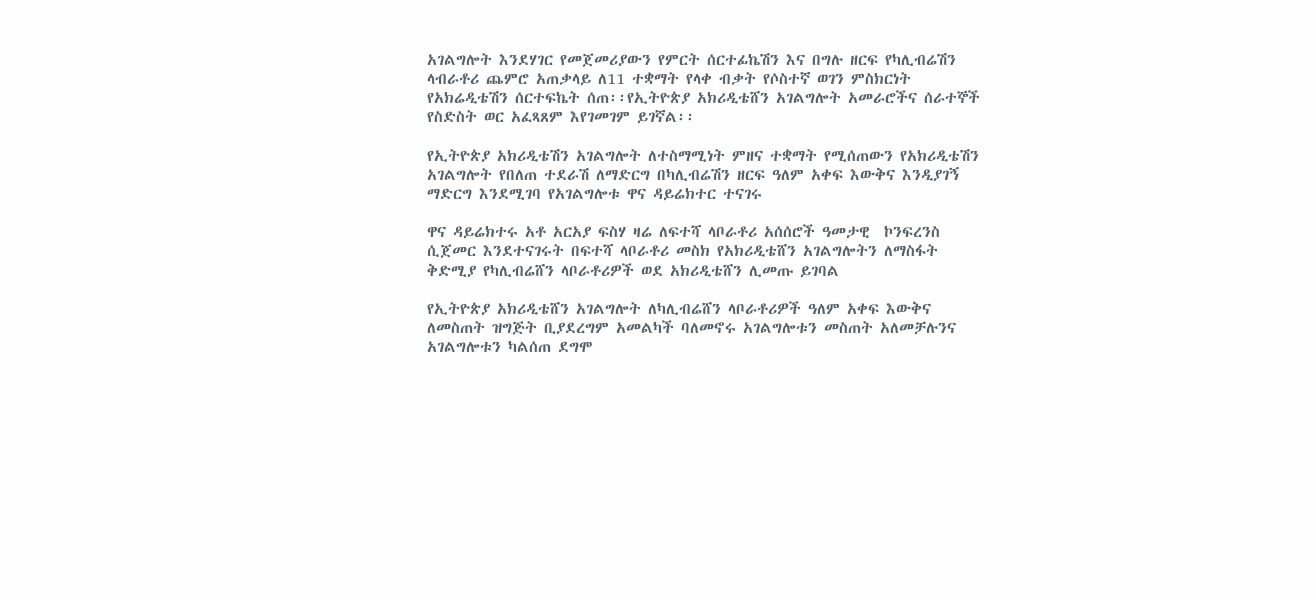አገልግሎት እንደሃገር የመጀመሪያውን የምርት ሰርተፊኬሽን እና በግሉ ዘርፍ የካሊብሬሽን ላብራቶሪ ጨምሮ አጠቃላይ ለ11 ተቋማት የላቀ ብቃት የሶስተኛ ወገን ምስክርነት የአክሬዲቴሽን ሰርተፍኬት ሰጠ፡፡የኢትዮጵያ አክሪዲቴሸን አገልግሎት አመራሮችና ሰራተኞች የስድስት ወር አፈጻጸም እየገመገም ይገኛል፡፡

የኢትዮጵያ አክሪዲቴሽን አገልግሎት ለተስማሚነት ምዘና ተቋማት የሚሰጠውን የአክሪዲቴሽን  አገልግሎት የበለጠ ተደራሽ ለማድርግ በካሊብሬሽን ዘርፍ ዓለም አቀፍ እውቅና እንዲያገኝ ማድርግ እንደሚገባ የአገልግሎቱ ዋና ዳይሬክተር ተናገሩ

ዋና ዳይሬክተሩ አቶ አርአያ ፍስሃ ዛሬ ለፍተሻ ላቦራቶሪ አሰሰሮች ዓመታዊ  ኮንፍረንስ ሲጀመር እንደተናገሩት በፍተሻ ላቦራቶሪ መስክ የአክሪዲቴሸን አገልግሎትን ለማስፋት ቅድሚያ የካሊብሬሸን ላቦራቶሪዎች ወደ አክሪዲቴሸን ሊመጡ ይገባል

የኢትዮጵያ አክሪዲቴሸን አገልግሎት ለካሊብሬሸን ላቦራቶሪዎች ዓለም አቀፍ እውቅና ለመስጠት ዝግጅት ቢያደረግም አመልካች ባለመኖሩ አገልግሎቱን መስጠት አለመቻሉንና አገልግሎቱን ካልሰጠ ደግሞ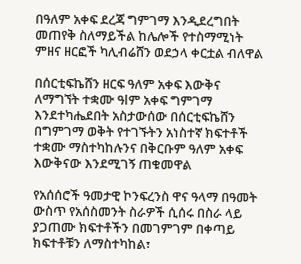በዓለም አቀፍ ደረጃ ግምገማ እንዲደረግበት መጠየቅ ስለማይችል ከሌሎች የተስማሚነት ምዘና ዘርፎች ካሊብሬሸን ወደኃላ ቀርቷል ብለዋል

በሰርቲፍኬሸን ዘርፍ ዓለም አቀፍ እውቅና ለማግኘት ተቋሙ ዓlም አቀፍ ግምገማ እንደተካሔደበት አስታውሰው በሰርቲፍኬሸን  በግምገማ ወቅት የተገኙትን አነስተኛ ክፍተቶች ተቋሙ ማስተካከሉንና በቅርቡም ዓለም አቀፍ እውቅናው እንደሚገኝ ጠቁመዋል

የአሰሰሮች ዓመታዊ ኮንፍረንስ ዋና ዓላማ በዓመት ውስጥ የአሰስመንት ስራዎች ሲሰሩ በስራ ላይ ያጋጠሙ ክፍተቶችን በመገምገም በቀጣይ ክፍተቶቹን ለማስተካከል፣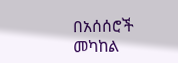በአሰሰሮች መካከል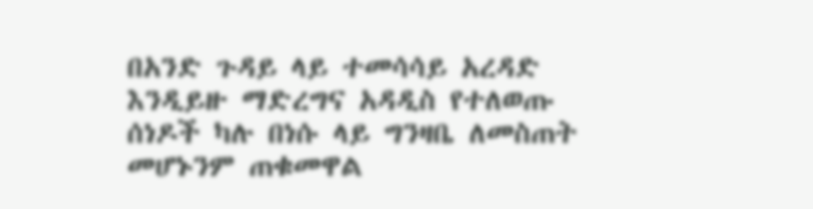በአንድ ጉዳይ ላይ ተመሳሳይ አረዳድ እንዲይዙ ማድረግና አዳዲስ የተለወጡ ሰነዶች ካሉ በነሱ ላይ ግንዛቤ ለመስጠት መሆኑንም ጠቁመዋል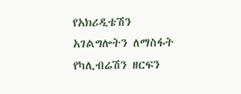የአክሪዲቴሽን አገልግሎትን ለማስፋት የካሊብሬሽን ዘርፍን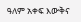ዓለም አቀፍ እውቅና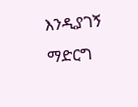እንዲያገኝ ማድርግ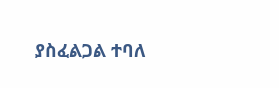ያስፈልጋል ተባለ